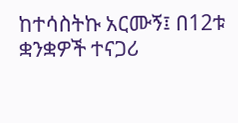ከተሳስትኩ አርሙኝ፤ በ12ቱ ቋንቋዎች ተናጋሪ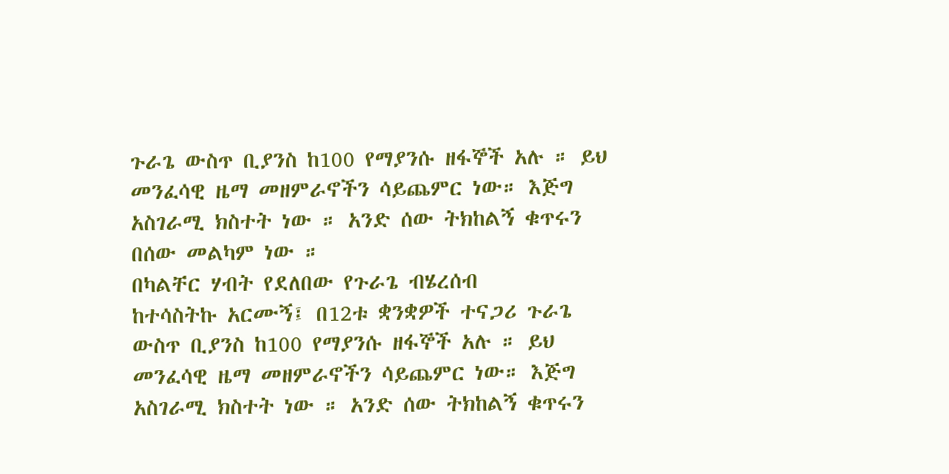ጉራጌ ውስጥ ቢያንስ ከ100 የማያንሱ ዘፋኞች አሉ ። ይህ መንፈሳዊ ዜማ መዘምራኖችን ሳይጨምር ነው። እጅግ አስገራሚ ክስተት ነው ። አንድ ሰው ትክከልኝ ቁጥሩን በሰው መልካም ነው ።
በካልቸር ሃብት የደለበው የጉራጌ ብሄረሰብ
ከተሳስትኩ አርሙኝ፤ በ12ቱ ቋንቋዎች ተናጋሪ ጉራጌ ውስጥ ቢያንስ ከ100 የማያንሱ ዘፋኞች አሉ ። ይህ መንፈሳዊ ዜማ መዘምራኖችን ሳይጨምር ነው። እጅግ አስገራሚ ክስተት ነው ። አንድ ሰው ትክከልኝ ቁጥሩን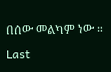በሰው መልካም ነው ።
Last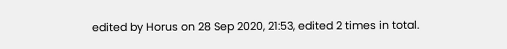edited by Horus on 28 Sep 2020, 21:53, edited 2 times in total.